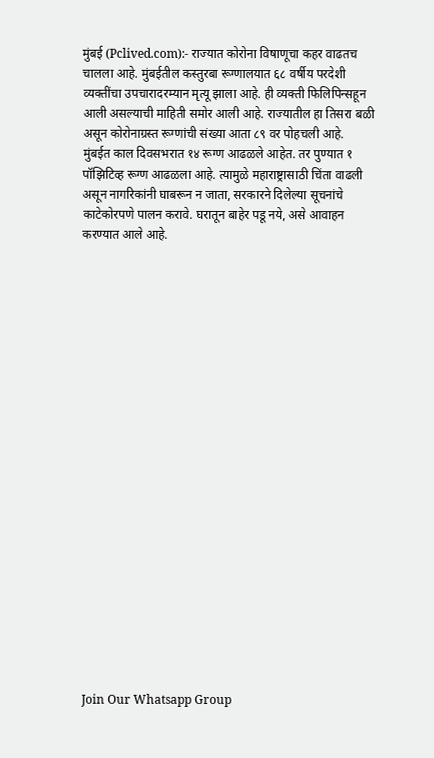मुंबई (Pclived.com):- राज्यात कोरोना विषाणूचा कहर वाढतच चालला आहे. मुंबईतील कस्तुरबा रूग्णालयात ६८ वर्षीय परदेशी व्यक्तींचा उपचारादरम्यान मृत्यू झाला आहे. ही व्यक्ती फिलिपिन्सहून आली असल्याची माहिती समोर आली आहे. राज्यातील हा तिसरा बळी असून कोरोनाग्रस्त रूग्णांची संख्या आता ८९ वर पोहचली आहे.
मुंबईत काल दिवसभरात १४ रूग्ण आढळले आहेत. तर पुण्यात १ पॉझिटिव्ह रूग्ण आढळला आहे. त्यामुळे महाराष्ट्रासाठी चिंता वाढली असून नागरिकांनी घाबरून न जाता, सरकारने दिलेल्या सूचनांचे काटेकोरपणे पालन करावे. घरातून बाहेर पडू नये, असे आवाहन करण्यात आले आहे.






















Join Our Whatsapp Group